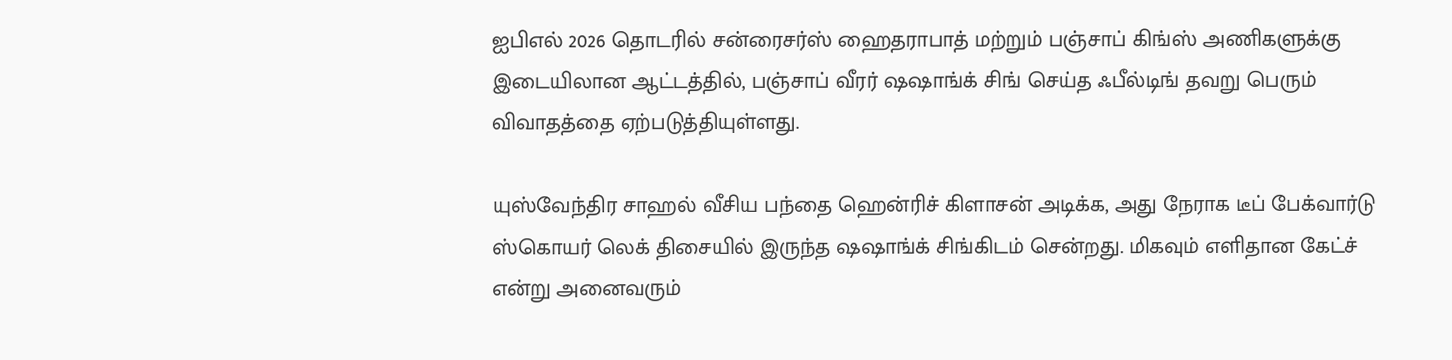ஐபிஎல் 2026 தொடரில் சன்ரைசர்ஸ் ஹைதராபாத் மற்றும் பஞ்சாப் கிங்ஸ் அணிகளுக்கு இடையிலான ஆட்டத்தில், பஞ்சாப் வீரர் ஷஷாங்க் சிங் செய்த ஃபீல்டிங் தவறு பெரும் விவாதத்தை ஏற்படுத்தியுள்ளது.

யுஸ்வேந்திர சாஹல் வீசிய பந்தை ஹென்ரிச் கிளாசன் அடிக்க, அது நேராக டீப் பேக்வார்டு ஸ்கொயர் லெக் திசையில் இருந்த ஷஷாங்க் சிங்கிடம் சென்றது. மிகவும் எளிதான கேட்ச் என்று அனைவரும்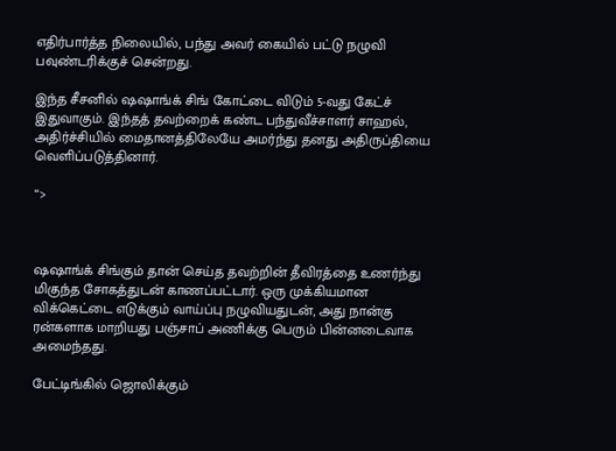எதிர்பார்த்த நிலையில், பந்து அவர் கையில் பட்டு நழுவி பவுண்டரிக்குச் சென்றது.

இந்த சீசனில் ஷஷாங்க் சிங் கோட்டை விடும் 5-வது கேட்ச் இதுவாகும். இந்தத் தவற்றைக் கண்ட பந்துவீச்சாளர் சாஹல், அதிர்ச்சியில் மைதானத்திலேயே அமர்ந்து தனது அதிருப்தியை வெளிப்படுத்தினார்.

“>



ஷஷாங்க் சிங்கும் தான் செய்த தவற்றின் தீவிரத்தை உணர்ந்து மிகுந்த சோகத்துடன் காணப்பட்டார். ஒரு முக்கியமான விக்கெட்டை எடுக்கும் வாய்ப்பு நழுவியதுடன், அது நான்கு ரன்களாக மாறியது பஞ்சாப் அணிக்கு பெரும் பின்னடைவாக அமைந்தது.

பேட்டிங்கில் ஜொலிக்கும்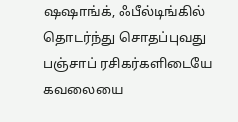ஷஷாங்க், ஃபீல்டிங்கில் தொடர்ந்து சொதப்புவது பஞ்சாப் ரசிகர்களிடையே கவலையை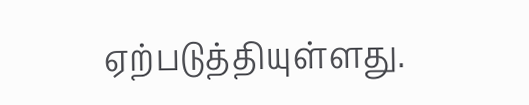ஏற்படுத்தியுள்ளது.